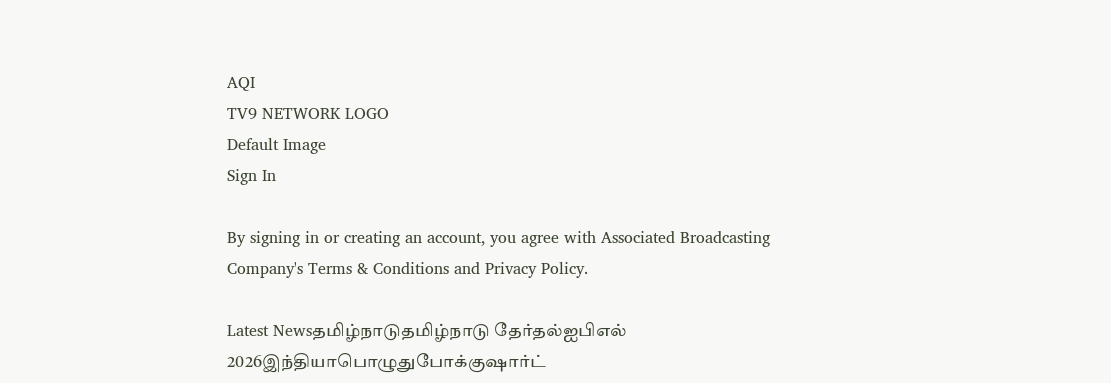AQI
TV9 NETWORK LOGO
Default Image
Sign In

By signing in or creating an account, you agree with Associated Broadcasting Company's Terms & Conditions and Privacy Policy.

Latest Newsதமிழ்நாடுதமிழ்நாடு தேர்தல்ஐபிஎல் 2026இந்தியாபொழுதுபோக்குஷார்ட்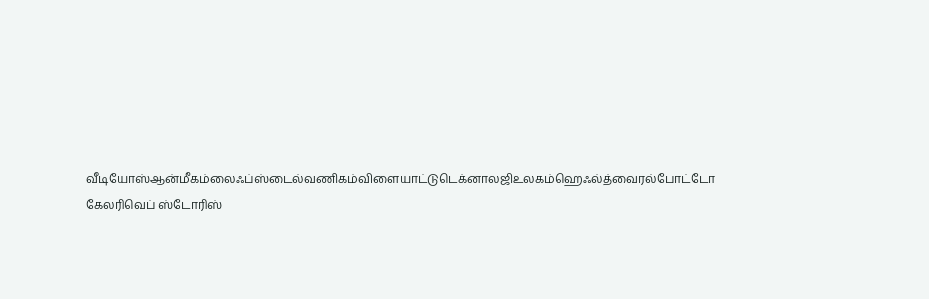வீடியோஸ்ஆன்மீகம்லைஃப்ஸ்டைல்வணிகம்விளையாட்டுடெக்னாலஜிஉலகம்ஹெஃல்த்வைரல்போட்டோ கேலரிவெப் ஸ்டோரிஸ்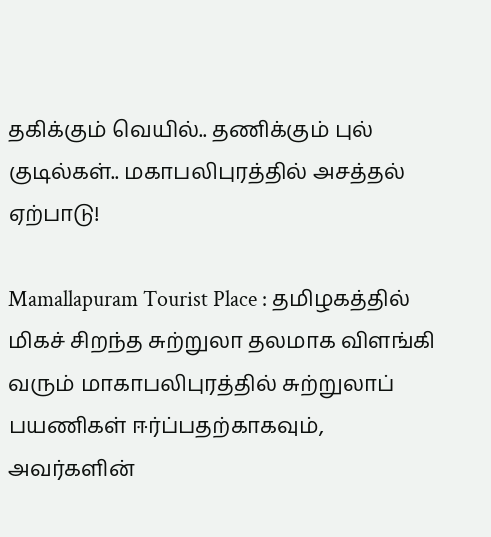தகிக்கும் வெயில்.. தணிக்கும் புல் குடில்கள்.. மகாபலிபுரத்தில் அசத்தல் ஏற்பாடு!

Mamallapuram Tourist Place : தமிழகத்தில் மிகச் சிறந்த சுற்றுலா தலமாக விளங்கி வரும் மாகாபலிபுரத்தில் சுற்றுலாப் பயணிகள் ஈர்ப்பதற்காகவும், அவர்களின்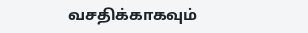வசதிக்காகவும்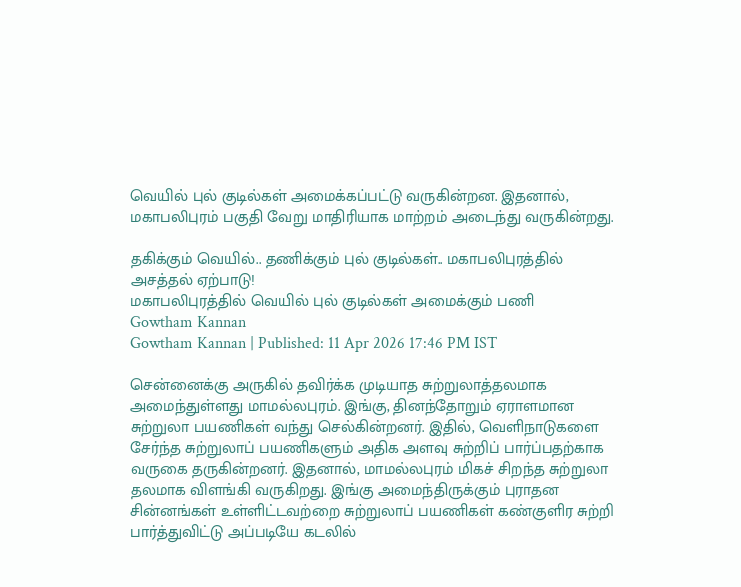வெயில் புல் குடில்கள் அமைக்கப்பட்டு வருகின்றன. இதனால், மகாபலிபுரம் பகுதி வேறு மாதிரியாக மாற்றம் அடைந்து வருகின்றது.

தகிக்கும் வெயில்.. தணிக்கும் புல் குடில்கள்.. மகாபலிபுரத்தில் அசத்தல் ஏற்பாடு!
மகாபலிபுரத்தில் வெயில் புல் குடில்கள் அமைக்கும் பணி
Gowtham Kannan
Gowtham Kannan | Published: 11 Apr 2026 17:46 PM IST

சென்னைக்கு அருகில் தவிர்க்க முடியாத சுற்றுலாத்தலமாக அமைந்துள்ளது மாமல்லபுரம். இங்கு, தினந்தோறும் ஏராளமான சுற்றுலா பயணிகள் வந்து செல்கின்றனர். இதில், வெளிநாடுகளை சேர்ந்த சுற்றுலாப் பயணிகளும் அதிக அளவு சுற்றிப் பார்ப்பதற்காக வருகை தருகின்றனர். இதனால், மாமல்லபுரம் மிகச் சிறந்த சுற்றுலா தலமாக விளங்கி வருகிறது. இங்கு அமைந்திருக்கும் புராதன சின்னங்கள் உள்ளிட்டவற்றை சுற்றுலாப் பயணிகள் கண்குளிர சுற்றி பார்த்துவிட்டு அப்படியே கடலில்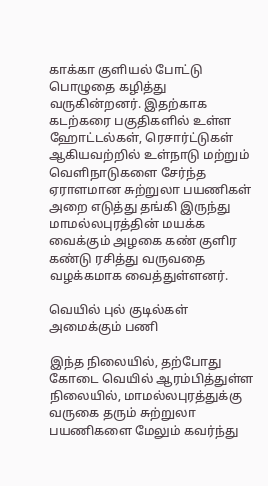காக்கா குளியல் போட்டு பொழுதை கழித்து வருகின்றனர். இதற்காக கடற்கரை பகுதிகளில் உள்ள ஹோட்டல்கள், ரெசார்ட்டுகள் ஆகியவற்றில் உள்நாடு மற்றும் வெளிநாடுகளை சேர்ந்த ஏராளமான சுற்றுலா பயணிகள் அறை எடுத்து தங்கி இருந்து மாமல்லபுரத்தின் மயக்க வைக்கும் அழகை கண் குளிர கண்டு ரசித்து வருவதை வழக்கமாக வைத்துள்ளனர்.

வெயில் புல் குடில்கள் அமைக்கும் பணி

இந்த நிலையில், தற்போது கோடை வெயில் ஆரம்பித்துள்ள நிலையில், மாமல்லபுரத்துக்கு வருகை தரும் சுற்றுலா பயணிகளை மேலும் கவர்ந்து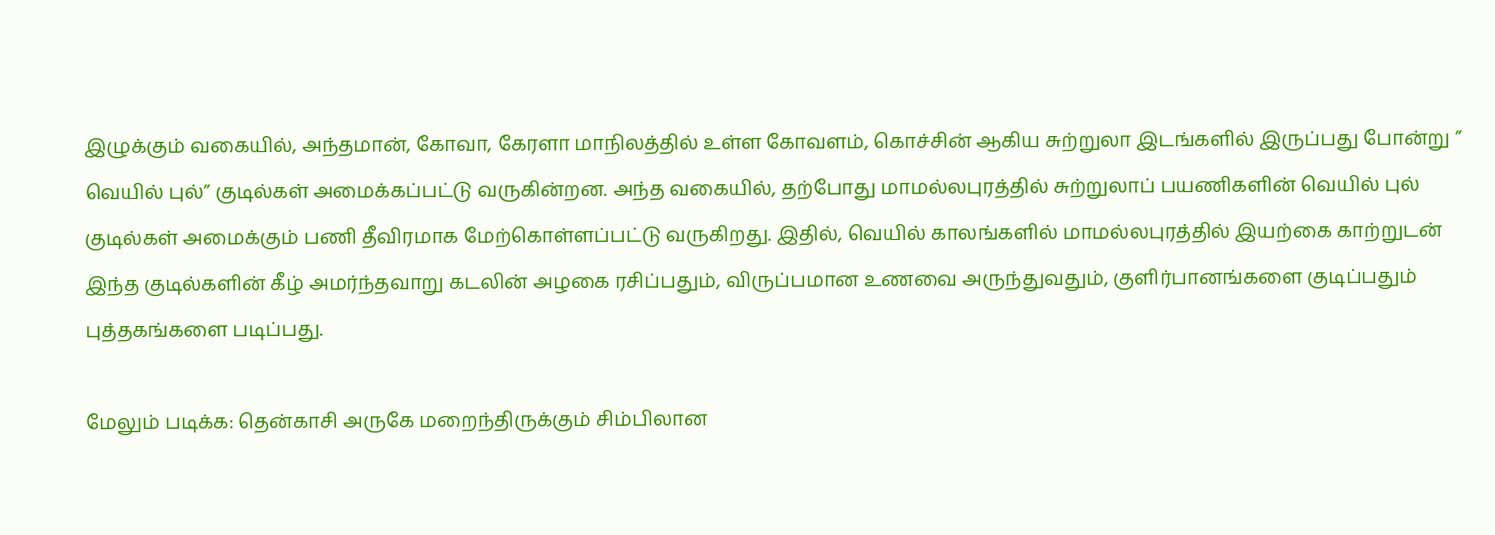இழுக்கும் வகையில், அந்தமான், கோவா, கேரளா மாநிலத்தில் உள்ள கோவளம், கொச்சின் ஆகிய சுற்றுலா இடங்களில் இருப்பது போன்று ” வெயில் புல்” குடில்கள் அமைக்கப்பட்டு வருகின்றன. அந்த வகையில், தற்போது மாமல்லபுரத்தில் சுற்றுலாப் பயணிகளின் வெயில் புல் குடில்கள் அமைக்கும் பணி தீவிரமாக மேற்கொள்ளப்பட்டு வருகிறது. இதில், வெயில் காலங்களில் மாமல்லபுரத்தில் இயற்கை காற்றுடன் இந்த குடில்களின் கீழ் அமர்ந்தவாறு கடலின் அழகை ரசிப்பதும், விருப்பமான உணவை அருந்துவதும், குளிர்பானங்களை குடிப்பதும் புத்தகங்களை படிப்பது.

மேலும் படிக்க: தென்காசி அருகே மறைந்திருக்கும் சிம்பிலான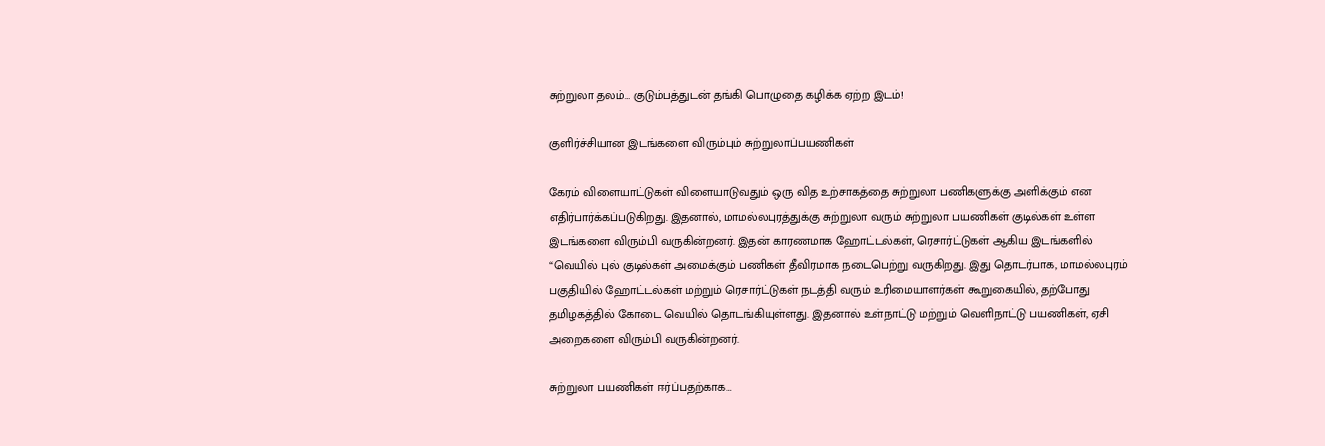சுற்றுலா தலம்… குடும்பத்துடன் தங்கி பொழுதை கழிக்க ஏற்ற இடம்!

குளிர்ச்சியான இடங்களை விரும்பும் சுற்றுலாப்பயணிகள்

கேரம் விளையாட்டுகள் விளையாடுவதும் ஒரு வித உற்சாகத்தை சுற்றுலா பணிகளுக்கு அளிக்கும் என எதிர்பார்க்கப்படுகிறது. இதனால், மாமல்லபுரத்துக்கு சுற்றுலா வரும் சுற்றுலா பயணிகள் குடில்கள் உள்ள இடங்களை விரும்பி வருகின்றனர். இதன் காரணமாக ஹோட்டல்கள், ரெசார்ட்டுகள் ஆகிய இடங்களில் “வெயில் புல் குடில்கள் அமைக்கும் பணிகள் தீவிரமாக நடைபெற்று வருகிறது. இது தொடர்பாக, மாமல்லபுரம் பகுதியில் ஹோட்டல்கள் மற்றும் ரெசார்ட்டுகள் நடத்தி வரும் உரிமையாளர்கள் கூறுகையில், தற்போது தமிழகத்தில் கோடை வெயில் தொடங்கியுள்ளது. இதனால் உள்நாட்டு மற்றும் வெளிநாட்டு பயணிகள், ஏசி அறைகளை விரும்பி வருகின்றனர்.

சுற்றுலா பயணிகள் ஈர்ப்பதற்காக…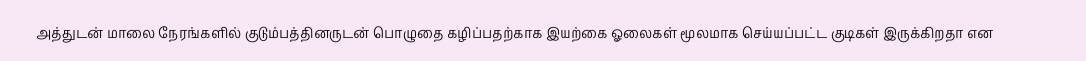அத்துடன் மாலை நேரங்களில் குடும்பத்தினருடன் பொழுதை கழிப்பதற்காக இயற்கை ஓலைகள் மூலமாக செய்யப்பட்ட குடிகள் இருக்கிறதா என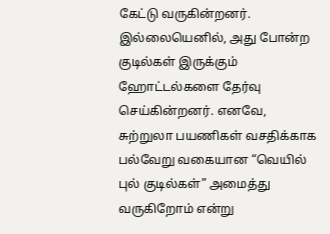கேட்டு வருகின்றனர். இல்லையெனில், அது போன்ற குடில்கள் இருக்கும் ஹோட்டல்களை தேர்வு செய்கின்றனர். எனவே, சுற்றுலா பயணிகள் வசதிக்காக பல்வேறு வகையான “வெயில் புல் குடில்கள்” அமைத்து வருகிறோம் என்று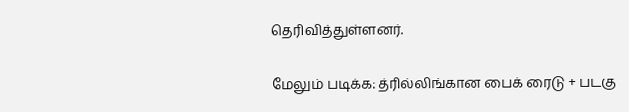தெரிவித்துள்ளனர்.

மேலும் படிக்க: த்ரில்லிங்கான பைக் ரைடு + படகு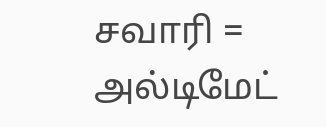சவாரி = அல்டிமேட்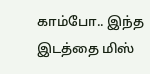காம்போ.. இந்த இடத்தை மிஸ்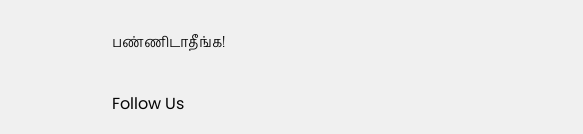பண்ணிடாதீங்க!

Follow Us